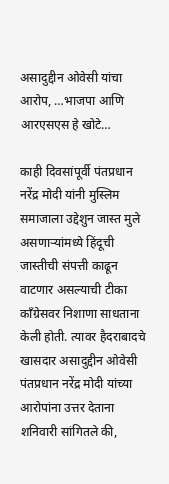असादुद्दीन ओवेसी यांचा आरोप, …भाजपा आणि आरएसएस हे खोटे…

काही दिवसांपूर्वी पंतप्रधान नरेंद्र मोदी यांनी मुस्लिम समाजाला उद्देशुन जास्त मुले असणाऱ्यांमध्ये हिंदूची जास्तीची संपत्ती काढून वाटणार असल्याची टीका काँग्रेसवर निशाणा साधताना केली होती. त्यावर हैदराबादचे खासदार असादुद्दीन ओवेसी पंतप्रधान नरेंद्र मोदी यांच्या आरोपांना उत्तर देताना शनिवारी सांगितले की,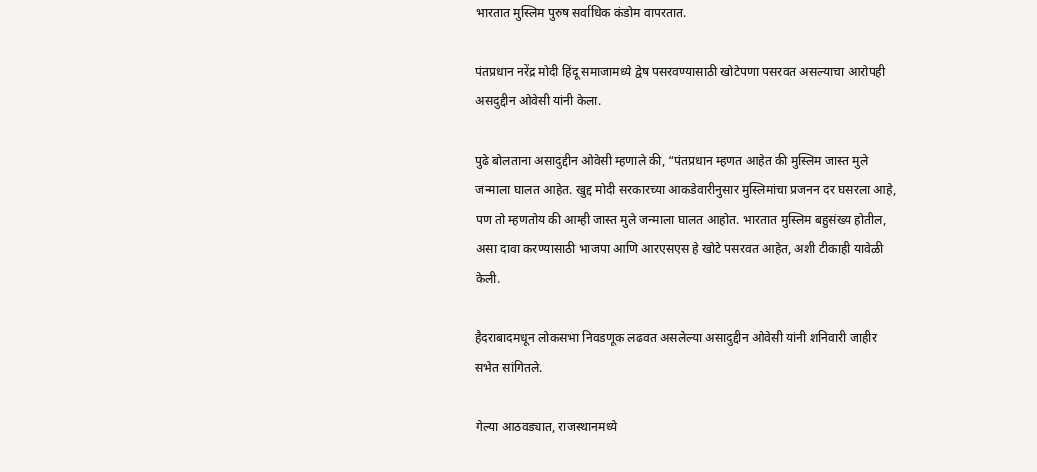भारतात मुस्लिम पुरुष सर्वाधिक कंडोम वापरतात.

पंतप्रधान नरेंद्र मोदी हिंदू समाजामध्ये द्वेष पसरवण्यासाठी खोटेपणा पसरवत असल्याचा आरोपही असदुद्दीन ओवेसी यांनी केला.

पुढे बोलताना असादुद्दीन ओवेसी म्हणाले की, “पंतप्रधान म्हणत आहेत की मुस्लिम जास्त मुले जन्माला घालत आहेत. खुद्द मोदी सरकारच्या आकडेवारीनुसार मुस्लिमांचा प्रजनन दर घसरला आहे, पण तो म्हणतोय की आम्ही जास्त मुले जन्माला घालत आहोत. भारतात मुस्लिम बहुसंख्य होतील, असा दावा करण्यासाठी भाजपा आणि आरएसएस हे खोटे पसरवत आहेत, अशी टीकाही यावेळी केली.

हैदराबादमधून लोकसभा निवडणूक लढवत असलेल्या असादुद्दीन ओवेसी यांनी शनिवारी जाहीर सभेत सांगितले.

गेल्या आठवड्यात, राजस्थानमध्ये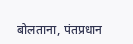बोलताना, पंतप्रधान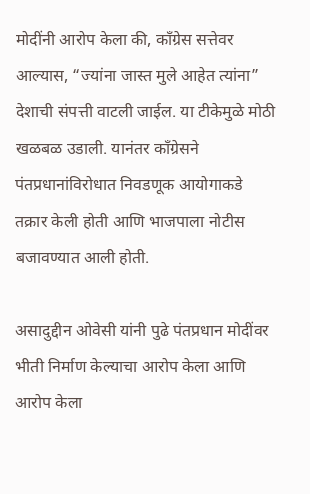मोदींनी आरोप केला की, काँग्रेस सत्तेवर आल्यास, “ज्यांना जास्त मुले आहेत त्यांना” देशाची संपत्ती वाटली जाईल. या टीकेमुळे मोठी खळबळ उडाली. यानंतर काँग्रेसने पंतप्रधानांविरोधात निवडणूक आयोगाकडे तक्रार केली होती आणि भाजपाला नोटीस बजावण्यात आली होती.

असादुद्दीन ओवेसी यांनी पुढे पंतप्रधान मोदींवर भीती निर्माण केल्याचा आरोप केला आणि आरोप केला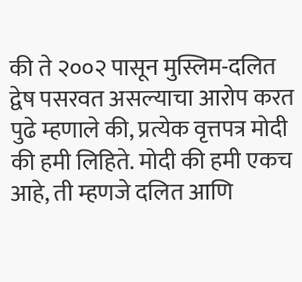की ते २००२ पासून मुस्लिम-दलित द्वेष पसरवत असल्याचा आरोप करत पुढे म्हणाले की, प्रत्येक वृत्तपत्र मोदी की हमी लिहिते. मोदी की हमी एकच आहे, ती म्हणजे दलित आणि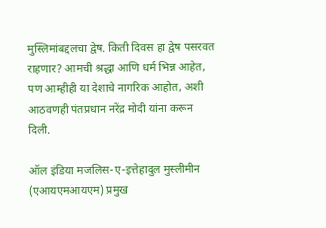मुस्लिमांबद्दलचा द्वेष. किती दिवस हा द्वेष पसरवत राहणार? आमची श्रद्धा आणि धर्म भिन्न आहेत, पण आम्हीही या देशाचे नागरिक आहोत, अशी आठवणही पंतप्रधान नरेंद्र मोदी यांना करून दिली.

ऑल इंडिया मजलिस-ए-इत्तेहादुल मुस्लीमीन (एआयएमआयएम) प्रमुख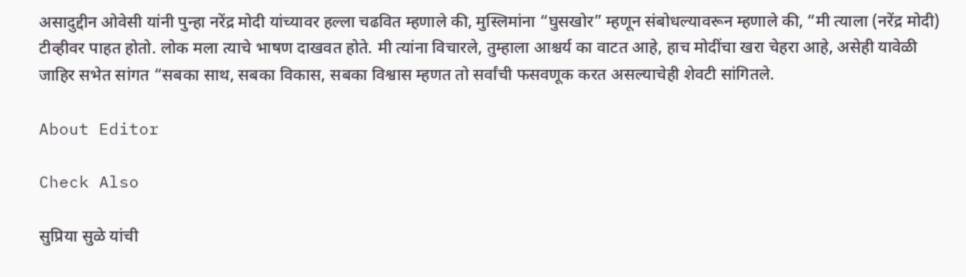असादुद्दीन ओवेसी यांनी पुन्हा नरेंद्र मोदी यांच्यावर हल्ला चढवित म्हणाले की, मुस्लिमांना “घुसखोर” म्हणून संबोधल्यावरून म्हणाले की, “मी त्याला (नरेंद्र मोदी) टीव्हीवर पाहत होतो. लोक मला त्याचे भाषण दाखवत होते. मी त्यांना विचारले, तुम्हाला आश्चर्य का वाटत आहे, हाच मोदींचा खरा चेहरा आहे, असेही यावेळी जाहिर सभेत सांगत “सबका साथ, सबका विकास, सबका विश्वास म्हणत तो सर्वांची फसवणूक करत असल्याचेही शेवटी सांगितले.

About Editor

Check Also

सुप्रिया सुळे यांची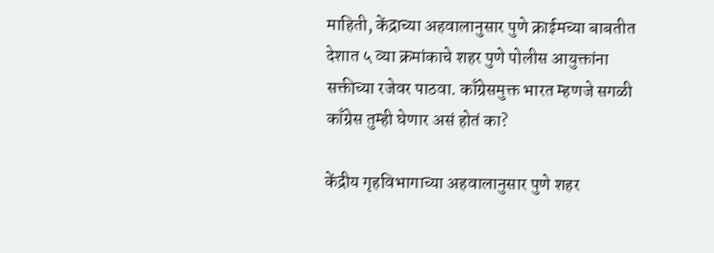माहिती, केंद्राच्या अहवालानुसार पुणे क्राईमच्या बाबतीत देशात ५ व्या क्रमांकाचे शहर पुणे पोलीस आयुक्तांना सक्तीच्या रजेवर पाठवा. काँग्रेसमुक्त भारत म्हणजे सगळी काँग्रेस तुम्ही घेणार असं होतं का?

केंद्रीय गृहविभागाच्या अहवालानुसार पुणे शहर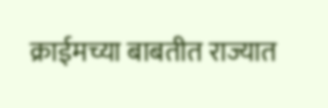क्राईमच्या बाबतीत राज्यात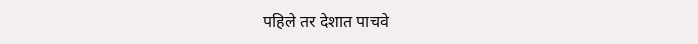पहिले तर देशात पाचवे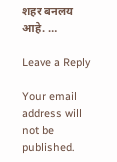शहर बनलय आहे. …

Leave a Reply

Your email address will not be published.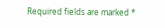Required fields are marked *